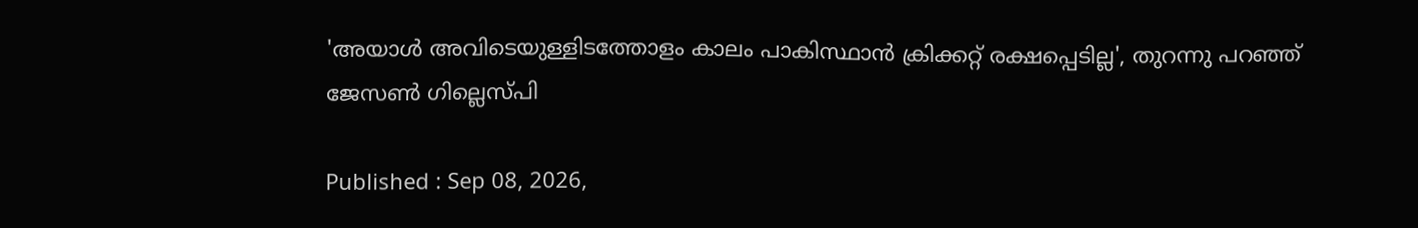'അയാൾ അവിടെയുള്ളിടത്തോളം കാലം പാകിസ്ഥാൻ ക്രിക്കറ്റ് രക്ഷപ്പെടില്ല', തുറന്നു പറഞ്ഞ് ജേസൺ ഗില്ലെസ്പി

Published : Sep 08, 2026,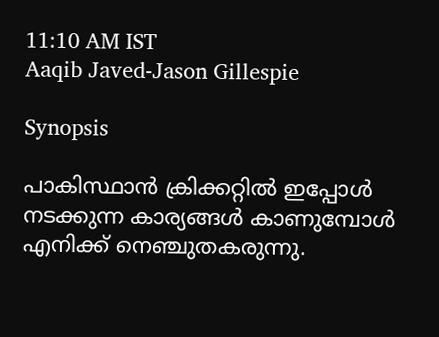11:10 AM IST
Aaqib Javed-Jason Gillespie

Synopsis

പാകിസ്ഥാൻ ക്രിക്കറ്റിൽ ഇപ്പോൾ നടക്കുന്ന കാര്യങ്ങൾ കാണുമ്പോൾ എനിക്ക് നെഞ്ചുതകരുന്നു.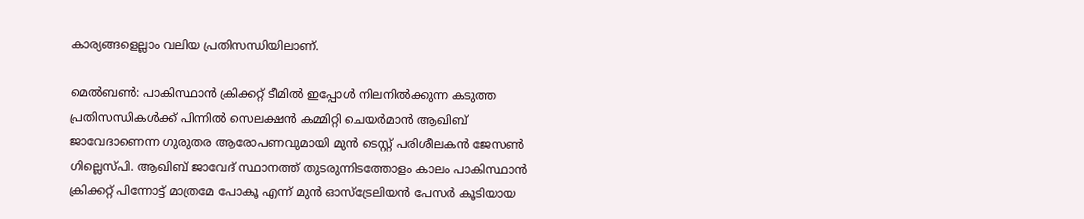കാര്യങ്ങളെല്ലാം വലിയ പ്രതിസന്ധിയിലാണ്.

മെല്‍ബൺ: പാകിസ്ഥാൻ ക്രിക്കറ്റ് ടീമിൽ ഇപ്പോൾ നിലനിൽക്കുന്ന കടുത്ത പ്രതിസന്ധികൾക്ക് പിന്നിൽ സെലക്ഷൻ കമ്മിറ്റി ചെയർമാൻ ആഖിബ് ജാവേദാണെന്ന ഗുരുതര ആരോപണവുമായി മുൻ ടെസ്റ്റ് പരിശീലകൻ ജേസൺ ഗില്ലെസ്പി. ആഖിബ് ജാവേദ് സ്ഥാനത്ത് തുടരുന്നിടത്തോളം കാലം പാകിസ്ഥാൻ ക്രിക്കറ്റ് പിന്നോട്ട് മാത്രമേ പോകൂ എന്ന് മുൻ ഓസ്ട്രേലിയൻ പേസർ കൂടിയായ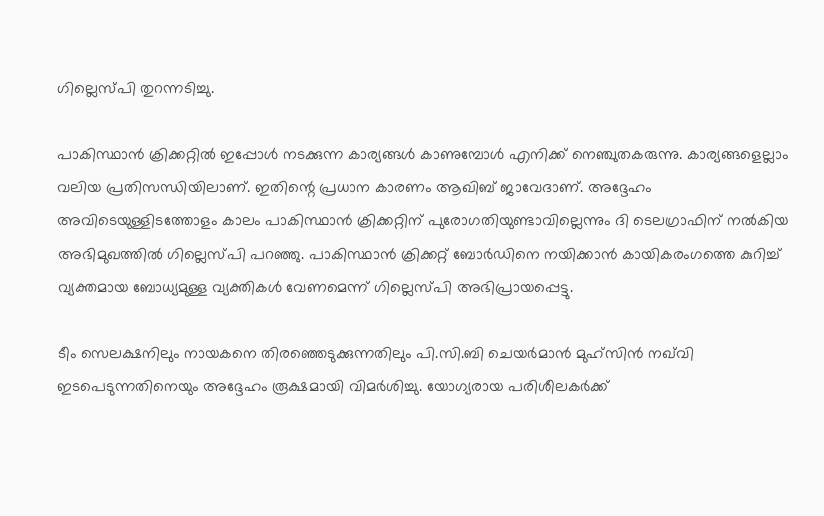ഗില്ലെസ്പി തുറന്നടിച്ചു.

പാകിസ്ഥാൻ ക്രിക്കറ്റിൽ ഇപ്പോൾ നടക്കുന്ന കാര്യങ്ങൾ കാണുമ്പോൾ എനിക്ക് നെഞ്ചുതകരുന്നു. കാര്യങ്ങളെല്ലാം വലിയ പ്രതിസന്ധിയിലാണ്. ഇതിന്റെ പ്രധാന കാരണം ആഖിബ് ജാവേദാണ്. അദ്ദേഹം അവിടെയുള്ളിടത്തോളം കാലം പാകിസ്ഥാൻ ക്രിക്കറ്റിന് പുരോഗതിയുണ്ടാവില്ലെന്നും ദി ടെലഗ്രാഫിന് നൽകിയ അഭിമുഖത്തിൽ ഗില്ലെസ്പി പറഞ്ഞു. പാകിസ്ഥാൻ ക്രിക്കറ്റ് ബോർഡിനെ നയിക്കാൻ കായികരംഗത്തെ കുറിച്ച് വ്യക്തമായ ബോധ്യമുള്ള വ്യക്തികൾ വേണമെന്ന് ഗില്ലെസ്പി അഭിപ്രായപ്പെട്ടു.

ടീം സെലക്ഷനിലും നായകനെ തിരഞ്ഞെടുക്കുന്നതിലും പി.സി.ബി ചെയർമാൻ മുഹ്സിൻ നഖ്‌വി ഇടപെടുന്നതിനെയും അദ്ദേഹം രൂക്ഷമായി വിമർശിച്ചു. യോഗ്യരായ പരിശീലകർക്ക്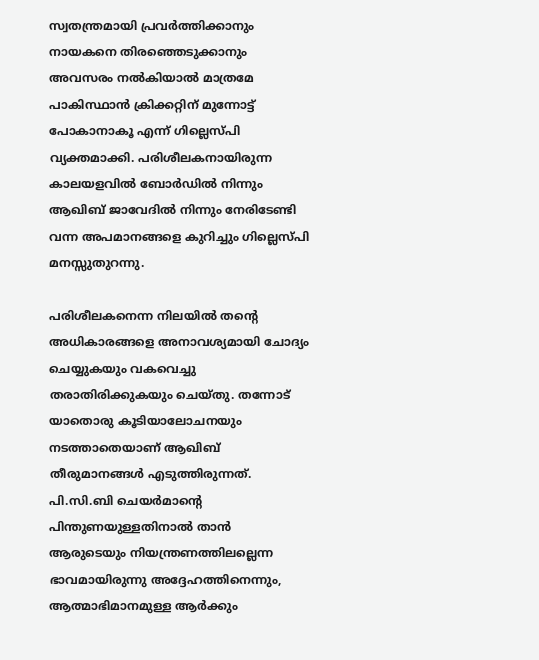സ്വതന്ത്രമായി പ്രവർത്തിക്കാനും നായകനെ തിരഞ്ഞെടുക്കാനും അവസരം നൽകിയാൽ മാത്രമേ പാകിസ്ഥാൻ ക്രിക്കറ്റിന് മുന്നോട്ട് പോകാനാകൂ എന്ന് ഗില്ലെസ്പി വ്യക്തമാക്കി. പരിശീലകനായിരുന്ന കാലയളവിൽ ബോർഡിൽ നിന്നും ആഖിബ് ജാവേദിൽ നിന്നും നേരിടേണ്ടി വന്ന അപമാനങ്ങളെ കുറിച്ചും ഗില്ലെസ്പി മനസ്സുതുറന്നു.

പരിശീലകനെന്ന നിലയിൽ തന്‍റെ അധികാരങ്ങളെ അനാവശ്യമായി ചോദ്യം ചെയ്യുകയും വകവെച്ചു തരാതിരിക്കുകയും ചെയ്തു. തന്നോട് യാതൊരു കൂടിയാലോചനയും നടത്താതെയാണ് ആഖിബ് തീരുമാനങ്ങൾ എടുത്തിരുന്നത്. പി.സി.ബി ചെയർമാന്‍റെ പിന്തുണയുള്ളതിനാൽ താൻ ആരുടെയും നിയന്ത്രണത്തിലല്ലെന്ന ഭാവമായിരുന്നു അദ്ദേഹത്തിനെന്നും, ആത്മാഭിമാനമുള്ള ആർക്കും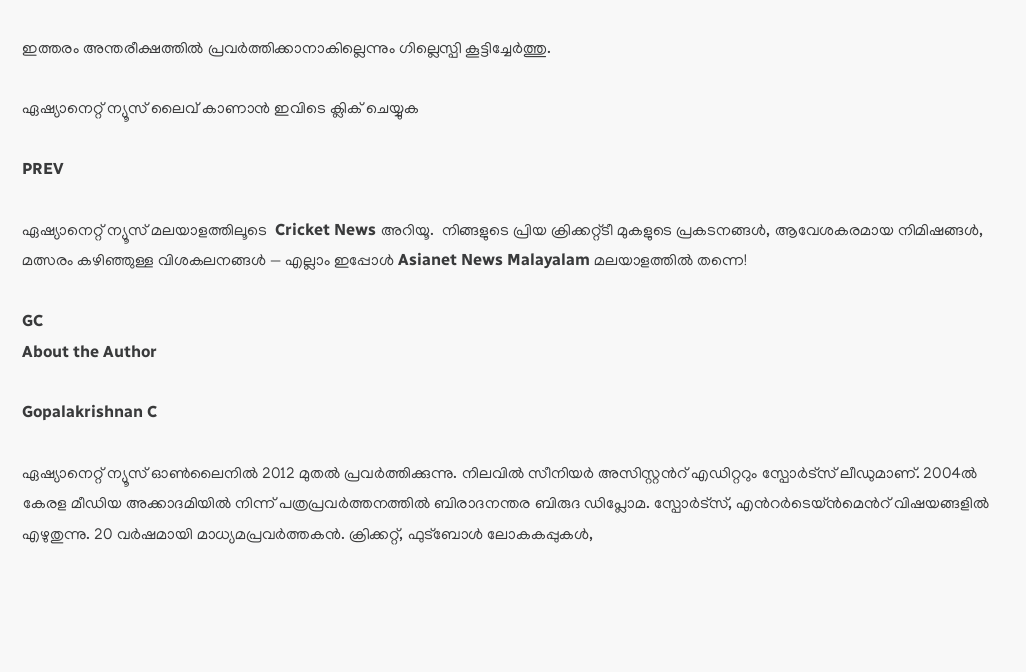ഇത്തരം അന്തരീക്ഷത്തിൽ പ്രവർത്തിക്കാനാകില്ലെന്നും ഗില്ലെസ്പി കൂട്ടിച്ചേർത്തു.

ഏഷ്യാനെറ്റ് ന്യൂസ് ലൈവ് കാണാന്‍ ഇവിടെ ക്ലിക് ചെയ്യുക

PREV

ഏഷ്യാനെറ്റ് ന്യൂസ് മലയാളത്തിലൂടെ  Cricket News അറിയൂ.  നിങ്ങളുടെ പ്രിയ ക്രിക്കറ്റ്ടീ മുകളുടെ പ്രകടനങ്ങൾ, ആവേശകരമായ നിമിഷങ്ങൾ, മത്സരം കഴിഞ്ഞുള്ള വിശകലനങ്ങൾ — എല്ലാം ഇപ്പോൾ Asianet News Malayalam മലയാളത്തിൽ തന്നെ!

GC
About the Author

Gopalakrishnan C

ഏഷ്യാനെറ്റ് ന്യൂസ് ഓണ്‍ലൈനില്‍ 2012 മുതല്‍ പ്രവര്‍ത്തിക്കുന്നു. നിലവില്‍ സീനിയര്‍ അസിസ്റ്റന്‍റ് എഡിറ്ററും സ്പോർട്സ് ലീഡുമാണ്. 2004ൽ കേരള മീഡിയ അക്കാദമിയില്‍ നിന്ന് പത്രപ്രവര്‍ത്തനത്തില്‍ ബിരാദനന്തര ബിരുദ ഡിപ്ലോമ. സ്പോര്‍ട്സ്, എന്‍റര്‍ടെയ്ൻമെന്‍റ് വിഷയങ്ങളില്‍ എഴുതുന്നു. 20 വര്‍ഷമായി മാധ്യമപ്രവര്‍ത്തകൻ. ക്രിക്കറ്റ്, ഫുട്ബോള്‍ ലോകകപ്പുകൾ,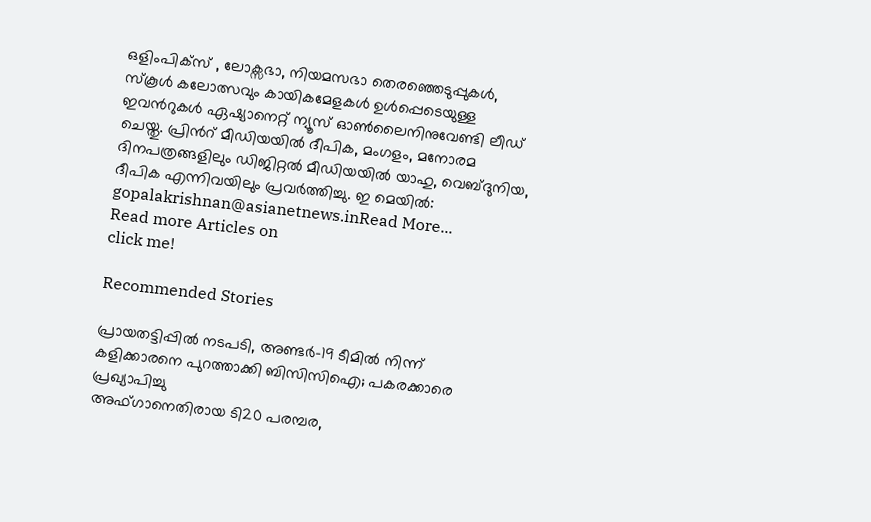ഒളിംപിക്സ് , ലോക്സഭാ, നിയമസഭാ തെരഞ്ഞെടുപ്പുകള്‍, സ്കൂള്‍ കലോത്സവും കായികമേളകള്‍ ഉള്‍പ്പെടെയുള്ള ഇവന്‍റുകള്‍ ഏഷ്യാനെറ്റ് ന്യൂസ് ഓണ്‍ലൈനിനുവേണ്ടി ലീഡ് ചെയ്തു. പ്രിന്‍റ് മീഡിയയില്‍ ദീപിക, മംഗളം, മനോരമ ദിനപത്രങ്ങളിലും ഡിജിറ്റൽ മീഡിയയില്‍ യാഹു, വെബ്ദുനിയ, ദീപിക എന്നിവയിലും പ്രവര്‍ത്തിച്ചു. ഇ മെയില്‍: gopalakrishnan@asianetnews.inRead More...
Read more Articles on
click me!

Recommended Stories

പ്രായതട്ടിപ്പിൽ നടപടി, അണ്ടർ-19 ടീമിൽ നിന്ന് കളിക്കാരനെ പുറത്താക്കി ബിസിസിഐ; പകരക്കാരെ പ്രഖ്യാപിച്ചു
അഫ്ഗാനെതിരായ ടി20 പരമ്പര,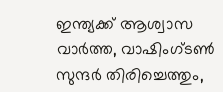ഇന്ത്യക്ക് ആശ്വാസ വാര്‍ത്ത, വാഷിംഗ്ടണ്‍ സുന്ദര്‍ തിരിച്ചെത്തും,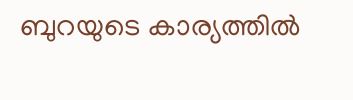ബുറയുടെ കാര്യത്തിൽ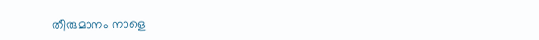തീരുമാനം നാളെ